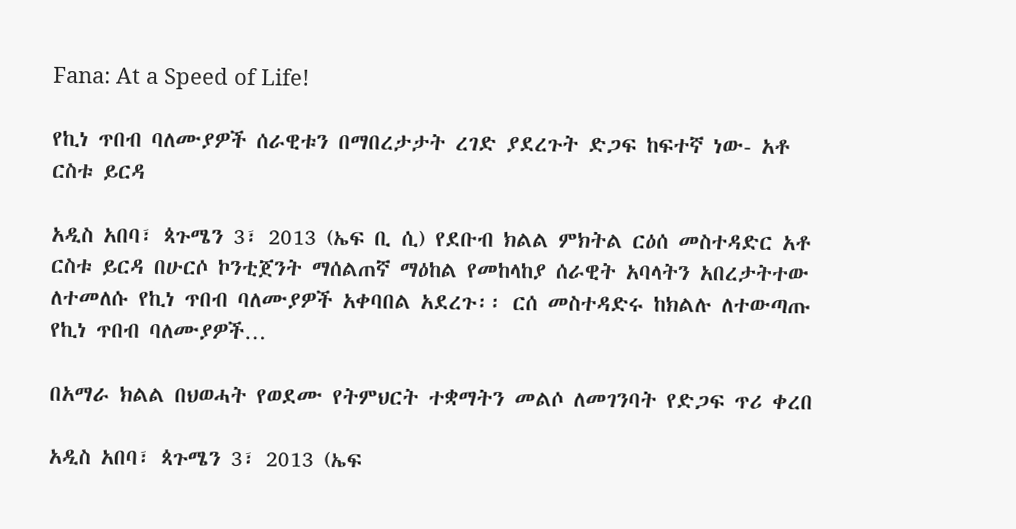Fana: At a Speed of Life!

የኪነ ጥበብ ባለሙያዎች ሰራዊቱን በማበረታታት ረገድ ያደረጉት ድጋፍ ከፍተኛ ነው- አቶ ርስቱ ይርዳ

አዲስ አበባ፣ ጳጉሜን 3፣ 2013 (ኤፍ ቢ ሲ) የደቡብ ክልል ምክትል ርዕሰ መስተዳድር አቶ ርስቱ ይርዳ በሁርሶ ኮንቲጀንት ማሰልጠኛ ማዕከል የመከላከያ ሰራዊት አባላትን አበረታትተው ለተመለሱ የኪነ ጥበብ ባለሙያዎች አቀባበል አደረጉ፡፡ ርሰ መስተዳድሩ ከክልሉ ለተውጣጡ የኪነ ጥበብ ባለሙያዎች…

በአማራ ክልል በህወሓት የወደሙ የትምህርት ተቋማትን መልሶ ለመገንባት የድጋፍ ጥሪ ቀረበ

አዲስ አበባ፣ ጳጉሜን 3፣ 2013 (ኤፍ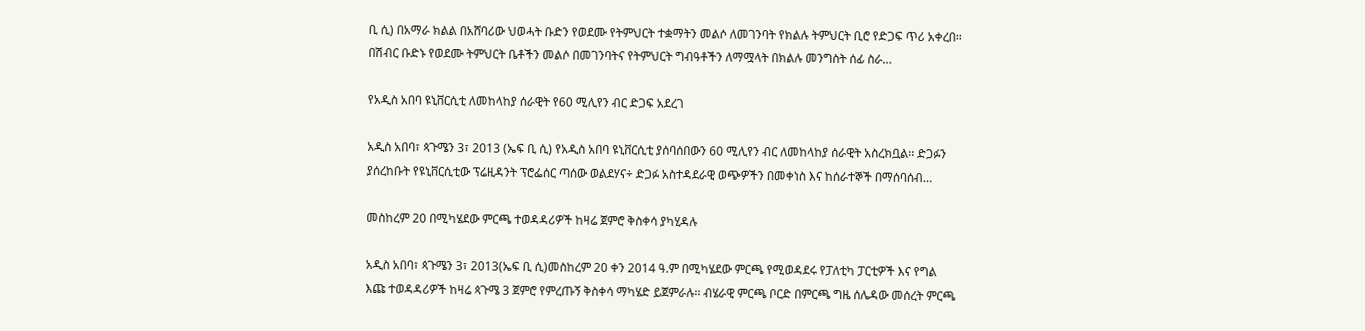ቢ ሲ) በአማራ ክልል በአሸባሪው ህወሓት ቡድን የወደሙ የትምህርት ተቋማትን መልሶ ለመገንባት የክልሉ ትምህርት ቢሮ የድጋፍ ጥሪ አቀረበ፡፡ በሽብር ቡድኑ የወደሙ ትምህርት ቤቶችን መልሶ በመገንባትና የትምህርት ግብዓቶችን ለማሟላት በክልሉ መንግስት ሰፊ ስራ…

የአዲስ አበባ ዩኒቨርሲቲ ለመከላከያ ሰራዊት የ60 ሚሊየን ብር ድጋፍ አደረገ

አዲስ አበባ፣ ጳጉሜን 3፣ 2013 (ኤፍ ቢ ሲ) የአዲስ አበባ ዩኒቨርሲቲ ያሰባሰበውን 60 ሚሊየን ብር ለመከላከያ ሰራዊት አስረክቧል፡፡ ድጋፉን ያሰረከቡት የዩኒቨርሲቲው ፕሬዚዳንት ፕሮፌሰር ጣሰው ወልደሃና÷ ድጋፉ አስተዳደራዊ ወጭዎችን በመቀነስ እና ከሰራተኞች በማሰባሰብ…

መስከረም 20 በሚካሄደው ምርጫ ተወዳዳሪዎች ከዛሬ ጀምሮ ቅስቀሳ ያካሂዳሉ

አዲስ አበባ፣ ጳጉሜን 3፣ 2013(ኤፍ ቢ ሲ)መስከረም 20 ቀን 2014 ዓ.ም በሚካሄደው ምርጫ የሚወዳደሩ የፓለቲካ ፓርቲዎች እና የግል እጩ ተወዳዳሪዎች ከዛሬ ጳጉሜ 3 ጀምሮ የምረጡኝ ቅስቀሳ ማካሄድ ይጀምራሉ፡፡ ብሄራዊ ምርጫ ቦርድ በምርጫ ግዜ ሰሌዳው መሰረት ምርጫ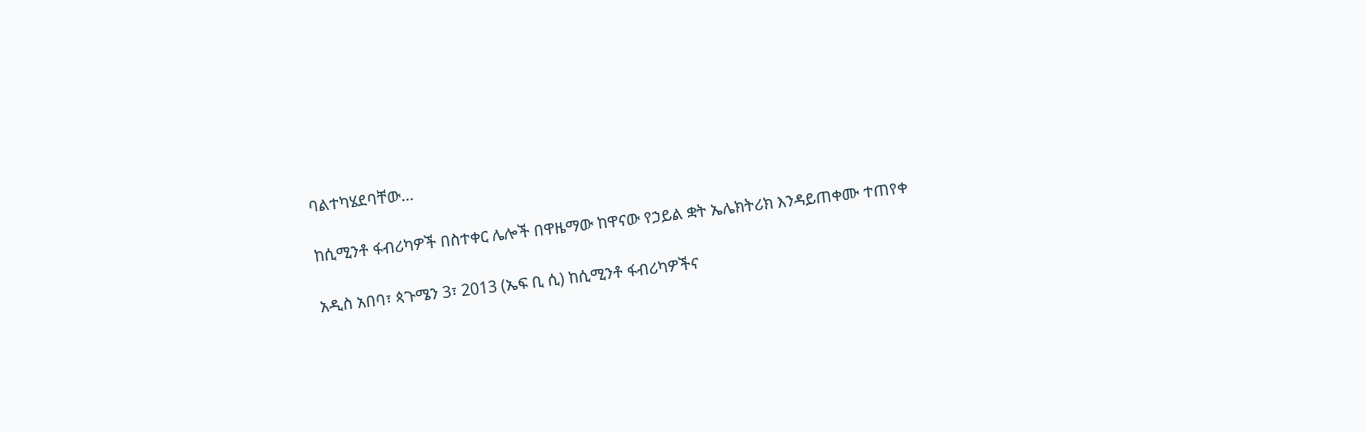ባልተካሄደባቸው…

ከሲሚንቶ ፋብሪካዎች በስተቀር ሌሎች በዋዜማው ከዋናው የኃይል ቋት ኤሌክትሪክ እንዳይጠቀሙ ተጠየቀ

አዲስ አበባ፣ ጳጉሜን 3፣ 2013 (ኤፍ ቢ ሲ) ከሲሚንቶ ፋብሪካዎችና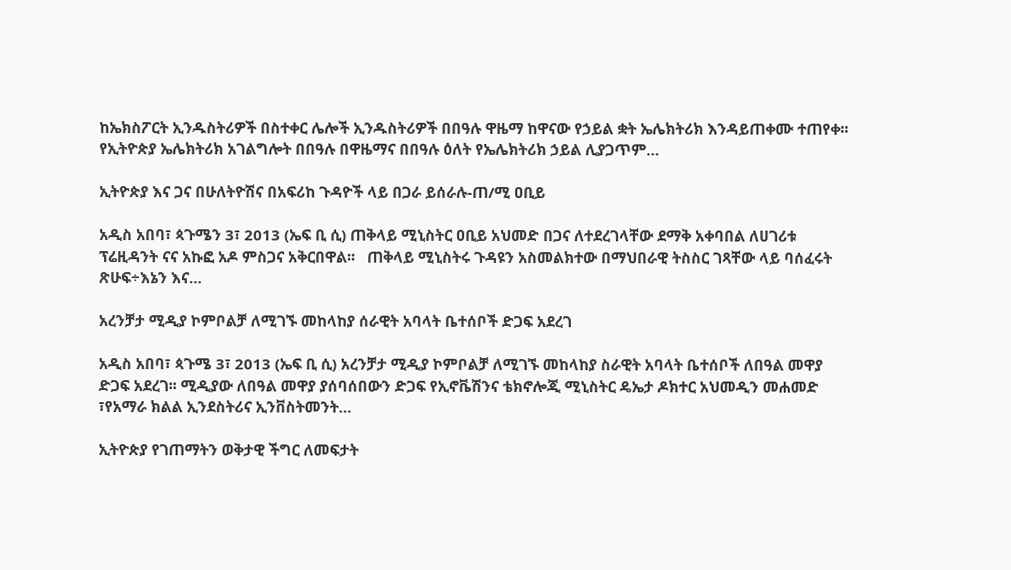ከኤክስፖርት ኢንዱስትሪዎች በስተቀር ሌሎች ኢንዱስትሪዎች በበዓሉ ዋዜማ ከዋናው የኃይል ቋት ኤሌክትሪክ እንዳይጠቀሙ ተጠየቀ፡፡ የኢትዮጵያ ኤሌክትሪክ አገልግሎት በበዓሉ በዋዜማና በበዓሉ ዕለት የኤሌክትሪክ ኃይል ሊያጋጥም…

ኢትዮጵያ እና ጋና በሁለትዮሽና በአፍሪከ ጉዳዮች ላይ በጋራ ይሰራሉ-ጠ/ሚ ዐቢይ

አዲስ አበባ፣ ጳጉሜን 3፣ 2013 (ኤፍ ቢ ሲ) ጠቅላይ ሚኒስትር ዐቢይ አህመድ በጋና ለተደረገላቸው ደማቅ አቀባበል ለሀገሪቱ ፕሬዚዳንት ናና አኩፎ አዶ ምስጋና አቅርበዋል፡፡   ጠቅላይ ሚኒስትሩ ጉዳዩን አስመልክተው በማህበራዊ ትስስር ገጻቸው ላይ ባሰፈሩት ጽሁፍ÷እኔን እና…

አረንቻታ ሚዲያ ኮምቦልቻ ለሚገኙ መከላከያ ሰራዊት አባላት ቤተሰቦች ድጋፍ አደረገ

አዲስ አበባ፣ ጳጉሜ 3፣ 2013 (ኤፍ ቢ ሲ) አረንቻታ ሚዲያ ኮምቦልቻ ለሚገኙ መከላከያ ስራዊት አባላት ቤተሰቦች ለበዓል መዋያ ድጋፍ አደረገ፡፡ ሚዲያው ለበዓል መዋያ ያሰባሰበውን ድጋፍ የኢኖቬሽንና ቴክኖሎጂ ሚኒስትር ዴኤታ ዶክተር አህመዲን መሐመድ ፣የአማራ ክልል ኢንደስትሪና ኢንቨስትመንት…

ኢትዮጵያ የገጠማትን ወቅታዊ ችግር ለመፍታት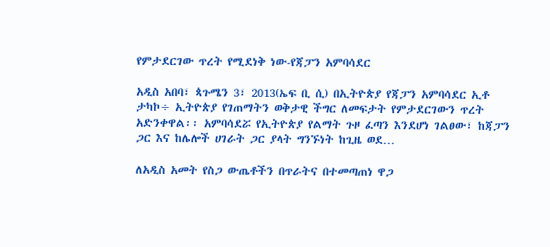የምታደርገው ጥረት የሚደነቅ ነው-የጃፓን አምባሳደር

አዲስ አበባ፣ ጳጉሜን 3፣ 2013(ኤፍ ቢ ሲ) በኢትዮጵያ የጃፓን አምባሳደር ኢቶ ታካኮ÷ ኢትዮጵያ የገጠማትን ወቅታዊ ችግር ለመፍታት የምታደርገውን ጥረት አድንቀዋል፡፡ አምባሳደሯ የኢትዮጵያ የልማት ጉዞ ፈጣን እንደሆነ ገልፀው፣ ከጃፓን ጋር እና ከሌሎች ሀገራት ጋር ያላት ግንኙነት ከጊዜ ወደ…

ለአዲስ አመት የስጋ ውጤቶችን በጥራትና በተመጣጠነ ዋጋ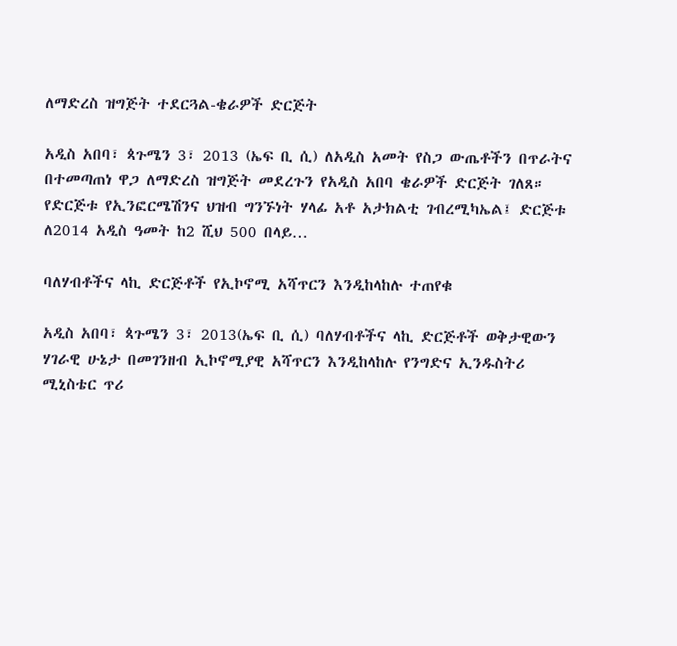ለማድረስ ዝግጅት ተደርጓል-ቄራዎች ድርጅት

አዲስ አበባ፣ ጳጉሜን 3፣ 2013 (ኤፍ ቢ ሲ) ለአዲስ አመት የስጋ ውጤቶችን በጥራትና በተመጣጠነ ዋጋ ለማድረስ ዝግጅት መደረጉን የአዲስ አበባ ቄራዎች ድርጅት ገለጸ። የድርጅቱ የኢንፎርሜሽንና ህዝብ ግንኙነት ሃላፊ አቶ አታክልቲ ገብረሚካኤል፤ ድርጅቱ ለ2014 አዲስ ዓመት ከ2 ሺህ 500 በላይ…

ባለሃብቶችና ላኪ ድርጅቶች የኢኮኖሚ አሻጥርን እንዲከላከሉ ተጠየቁ

አዲስ አበባ፣ ጳጉሜን 3፣ 2013(ኤፍ ቢ ሲ) ባለሃብቶችና ላኪ ድርጅቶች ወቅታዊውን ሃገራዊ ሁኔታ በመገንዘብ ኢኮኖሚያዊ አሻጥርን እንዲከላከሉ የንግድና ኢንዱስትሪ ሚኒስቴር ጥሪ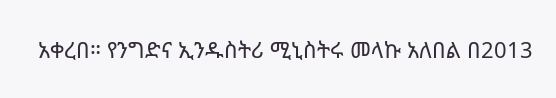አቀረበ። የንግድና ኢንዱስትሪ ሚኒስትሩ መላኩ አለበል በ2013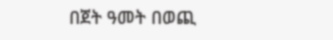በጀት ዓመት በወጪ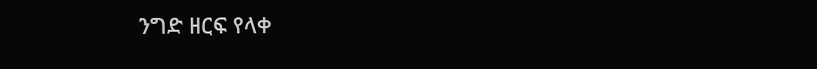ንግድ ዘርፍ የላቀ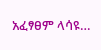አፈፃፀም ላሳዩ…